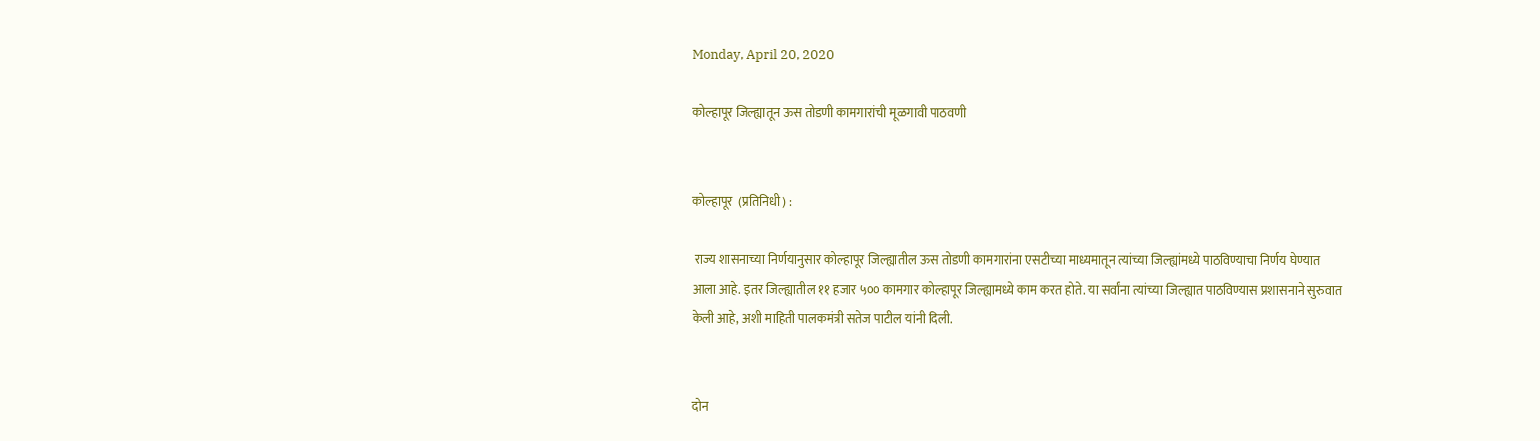Monday, April 20, 2020

कोल्हापूर जिल्ह्यातून ऊस तोडणी कामगारांची मूळगावी पाठवणी


कोल्हापूर  (प्रतिनिधी) :

 राज्य शासनाच्या निर्णयानुसार कोल्हापूर जिल्ह्यातील ऊस तोडणी कामगारांना एसटीच्या माध्यमातून त्यांच्या जिल्ह्यांमध्ये पाठविण्याचा निर्णय घेण्यात आला आहे. इतर जिल्ह्यातील ११ हजार ५०० कामगार कोल्हापूर जिल्ह्यामध्ये काम करत होते. या सर्वांना त्यांच्या जिल्ह्यात पाठविण्यास प्रशासनाने सुरुवात केली आहे, अशी माहिती पालकमंत्री सतेज पाटील यांनी दिली.


दोन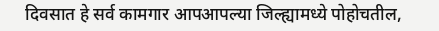दिवसात हे सर्व कामगार आपआपल्या जिल्ह्यामध्ये पोहोचतील,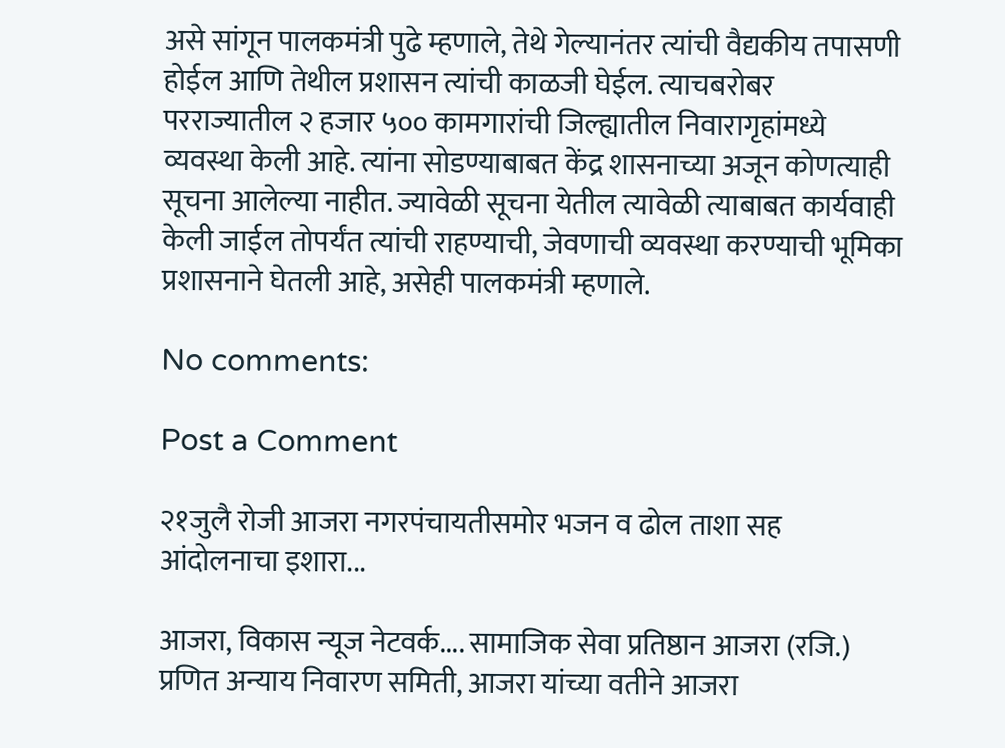असे सांगून पालकमंत्री पुढे म्हणाले, तेथे गेल्यानंतर त्यांची वैद्यकीय तपासणी होईल आणि तेथील प्रशासन त्यांची काळजी घेईल. त्याचबरोबर परराज्यातील २ हजार ५०० कामगारांची जिल्ह्यातील निवारागृहांमध्ये व्यवस्था केली आहे. त्यांना सोडण्याबाबत केंद्र शासनाच्या अजून कोणत्याही सूचना आलेल्या नाहीत. ज्यावेळी सूचना येतील त्यावेळी त्याबाबत कार्यवाही केली जाईल तोपर्यंत त्यांची राहण्याची, जेवणाची व्यवस्था करण्याची भूमिका प्रशासनाने घेतली आहे, असेही पालकमंत्री म्हणाले.

No comments:

Post a Comment

२१जुलै रोजी आजरा नगरपंचायतीसमोर भजन व ढोल ताशा सह आंदोलनाचा इशारा...

आजरा, विकास न्यूज नेटवर्क.... सामाजिक सेवा प्रतिष्ठान आजरा (रजि.) प्रणित अन्याय निवारण समिती, आजरा यांच्या वतीने आजरा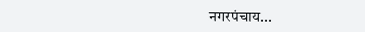नगरपंचाय...